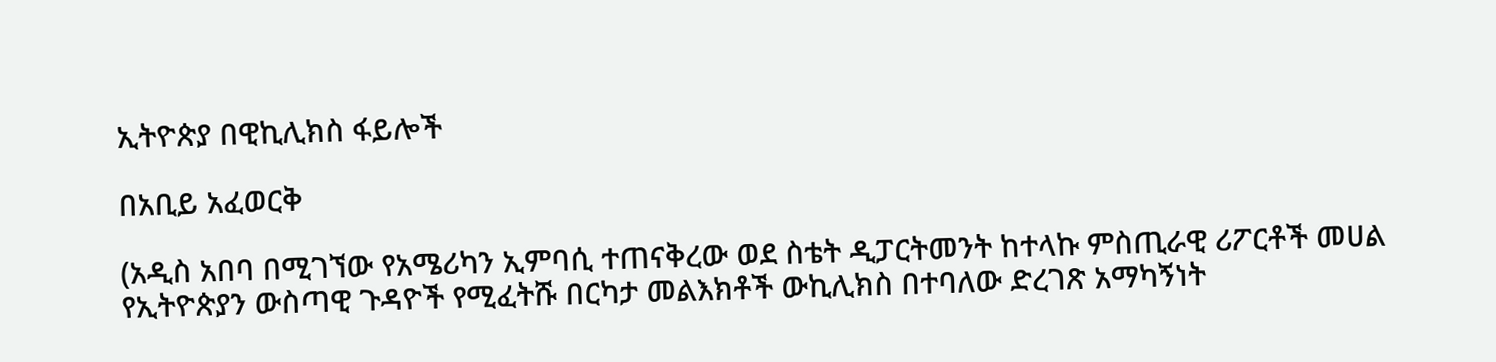ኢትዮጵያ በዊኪሊክስ ፋይሎች

በአቢይ አፈወርቅ

(አዲስ አበባ በሚገኘው የአሜሪካን ኢምባሲ ተጠናቅረው ወደ ስቴት ዲፓርትመንት ከተላኩ ምስጢራዊ ሪፖርቶች መሀል የኢትዮጵያን ውስጣዊ ጉዳዮች የሚፈትሹ በርካታ መልእክቶች ውኪሊክስ በተባለው ድረገጽ አማካኝነት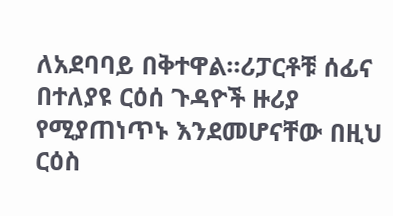ለአደባባይ በቅተዋል።ሪፓርቶቹ ሰፊና በተለያዩ ርዕሰ ጉዳዮች ዙሪያ የሚያጠነጥኑ እንደመሆናቸው በዚህ ርዕስ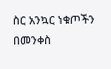ስር አንኳር ነቁጦችን በመንቀስ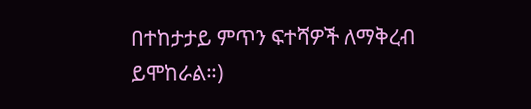በተከታታይ ምጥን ፍተሻዎች ለማቅረብ ይሞከራል።)